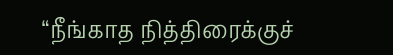“நீங்காத நித்திரைக்குச்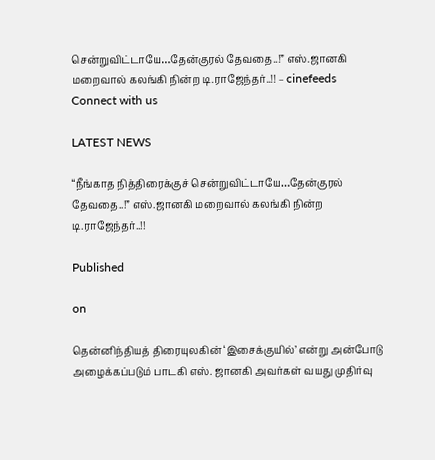சென்றுவிட்டாயே…தேன்குரல் தேவதை..!” எஸ்.ஜானகி மறைவால் கலங்கி நின்ற டி.ராஜேந்தர்..!! – cinefeeds
Connect with us

LATEST NEWS

“நீங்காத நித்திரைக்குச் சென்றுவிட்டாயே…தேன்குரல் தேவதை..!” எஸ்.ஜானகி மறைவால் கலங்கி நின்ற டி.ராஜேந்தர்..!!

Published

on

தென்னிந்தியத் திரையுலகின் ‘இசைக்குயில்’ என்று அன்போடு அழைக்கப்படும் பாடகி எஸ். ஜானகி அவர்கள் வயது முதிர்வு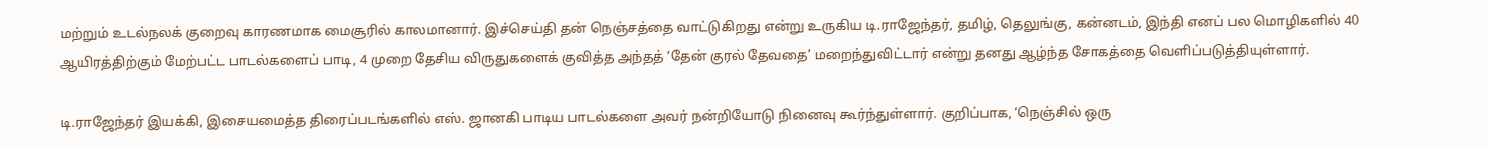மற்றும் உடல்நலக் குறைவு காரணமாக மைசூரில் காலமானார். இச்செய்தி தன் நெஞ்சத்தை வாட்டுகிறது என்று உருகிய டி.ராஜேந்தர், தமிழ், தெலுங்கு, கன்னடம், இந்தி எனப் பல மொழிகளில் 40 ஆயிரத்திற்கும் மேற்பட்ட பாடல்களைப் பாடி, 4 முறை தேசிய விருதுகளைக் குவித்த அந்தத் ‘தேன் குரல் தேவதை’ மறைந்துவிட்டார் என்று தனது ஆழ்ந்த சோகத்தை வெளிப்படுத்தியுள்ளார்.

டி.ராஜேந்தர் இயக்கி, இசையமைத்த திரைப்படங்களில் எஸ். ஜானகி பாடிய பாடல்களை அவர் நன்றியோடு நினைவு கூர்ந்துள்ளார். குறிப்பாக, ‘நெஞ்சில் ஒரு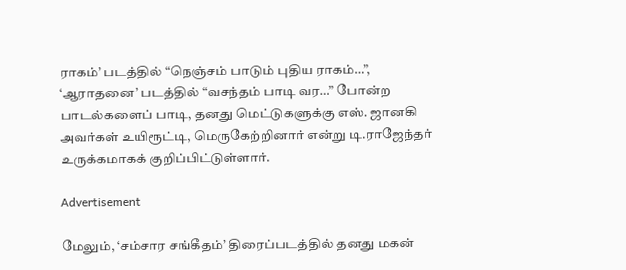ராகம்’ படத்தில் “நெஞ்சம் பாடும் புதிய ராகம்…”, ‘ஆராதனை’ படத்தில் “வசந்தம் பாடி வர…” போன்ற பாடல்களைப் பாடி, தனது மெட்டுகளுக்கு எஸ். ஜானகி அவர்கள் உயிரூட்டி, மெருகேற்றினார் என்று டி.ராஜேந்தர் உருக்கமாகக் குறிப்பிட்டுள்ளார்.

Advertisement

மேலும், ‘சம்சார சங்கீதம்’ திரைப்படத்தில் தனது மகன்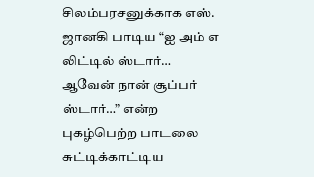சிலம்பரசனுக்காக எஸ். ஜானகி பாடிய “ஐ அம் எ லிட்டில் ஸ்டார்… ஆவேன் நான் சூப்பர் ஸ்டார்…” என்ற புகழ்பெற்ற பாடலை சுட்டிக்காட்டிய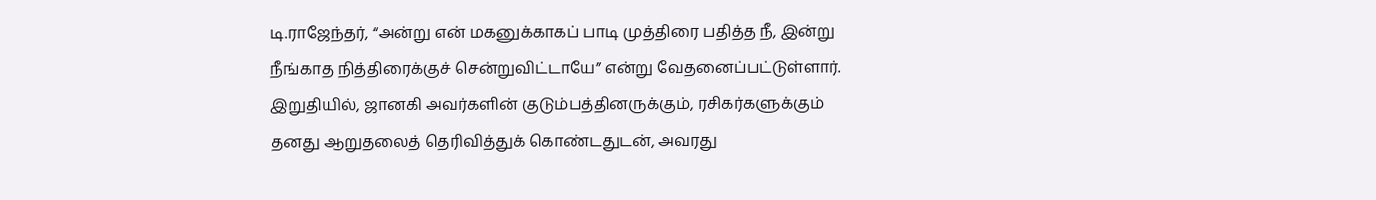டி.ராஜேந்தர், “அன்று என் மகனுக்காகப் பாடி முத்திரை பதித்த நீ, இன்று நீங்காத நித்திரைக்குச் சென்றுவிட்டாயே” என்று வேதனைப்பட்டுள்ளார். இறுதியில், ஜானகி அவர்களின் குடும்பத்தினருக்கும், ரசிகர்களுக்கும் தனது ஆறுதலைத் தெரிவித்துக் கொண்டதுடன், அவரது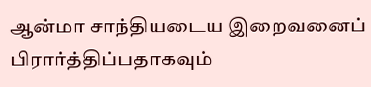ஆன்மா சாந்தியடைய இறைவனைப் பிரார்த்திப்பதாகவும்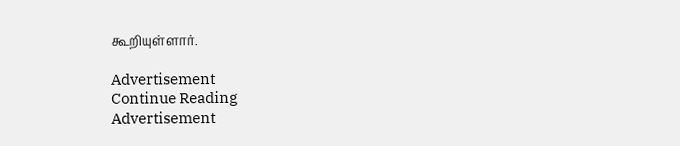கூறியுள்ளார்.

Advertisement
Continue Reading
Advertisement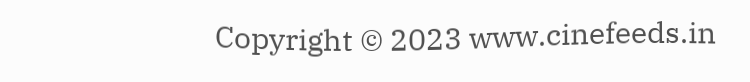Copyright © 2023 www.cinefeeds.in